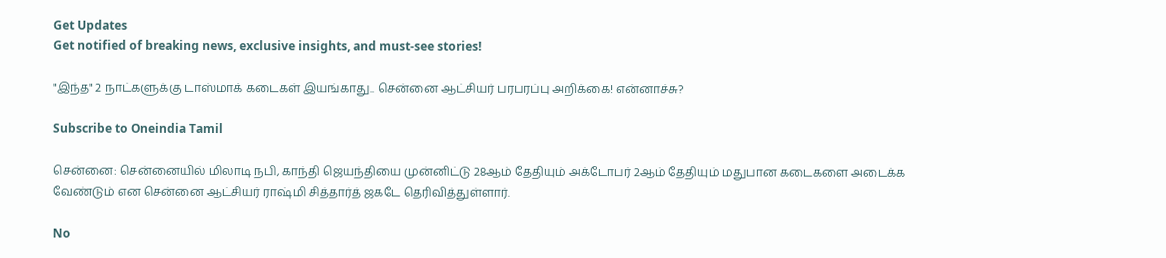Get Updates
Get notified of breaking news, exclusive insights, and must-see stories!

"இந்த" 2 நாட்களுக்கு டாஸ்மாக் கடைகள் இயங்காது.. சென்னை ஆட்சியர் பரபரப்பு அறிக்கை! என்னாச்சு?

Subscribe to Oneindia Tamil

சென்னை: சென்னையில் மிலாடி நபி, காந்தி ஜெயந்தியை முன்னிட்டு 28ஆம் தேதியும் அக்டோபர் 2ஆம் தேதியும் மதுபான கடைகளை அடைக்க வேண்டும் என சென்னை ஆட்சியர் ராஷ்மி சித்தார்த் ஜகடே தெரிவித்துள்ளார்.

No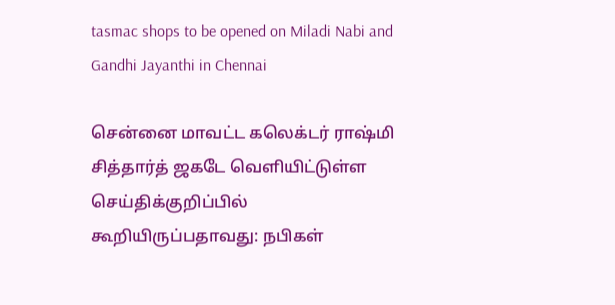tasmac shops to be opened on Miladi Nabi and Gandhi Jayanthi in Chennai

சென்னை மாவட்ட கலெக்டர் ராஷ்மி சித்தார்த் ஜகடே வெளியிட்டுள்ள செய்திக்குறிப்பில் கூறியிருப்பதாவது: நபிகள்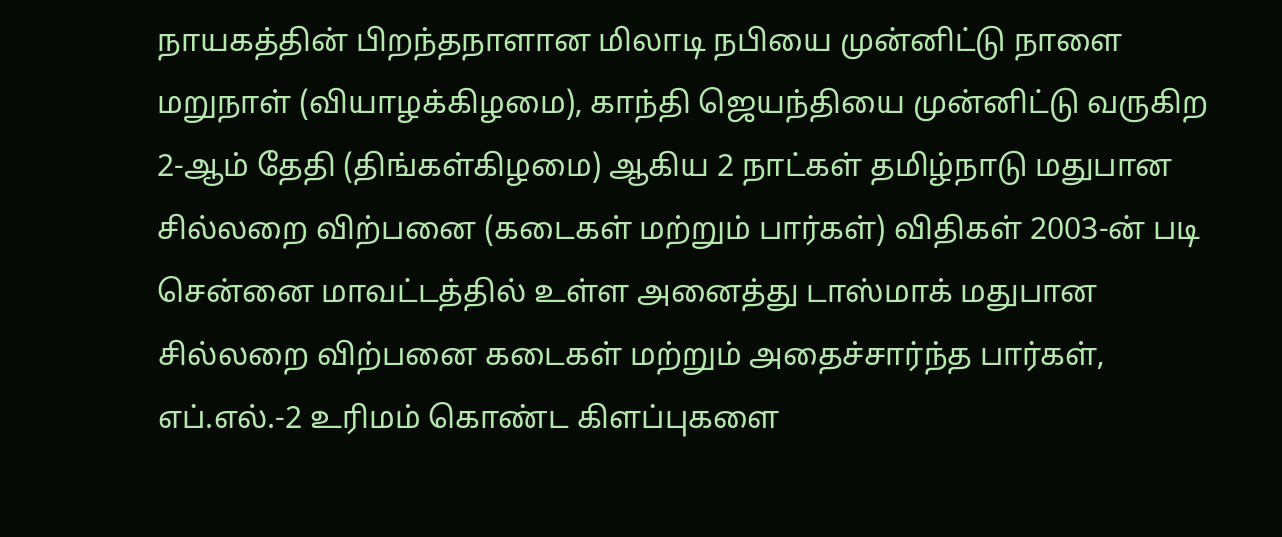நாயகத்தின் பிறந்தநாளான மிலாடி நபியை முன்னிட்டு நாளை மறுநாள் (வியாழக்கிழமை), காந்தி ஜெயந்தியை முன்னிட்டு வருகிற 2-ஆம் தேதி (திங்கள்கிழமை) ஆகிய 2 நாட்கள் தமிழ்நாடு மதுபான சில்லறை விற்பனை (கடைகள் மற்றும் பார்கள்) விதிகள் 2003-ன் படி சென்னை மாவட்டத்தில் உள்ள அனைத்து டாஸ்மாக் மதுபான சில்லறை விற்பனை கடைகள் மற்றும் அதைச்சார்ந்த பார்கள், எப்.எல்.-2 உரிமம் கொண்ட கிளப்புகளை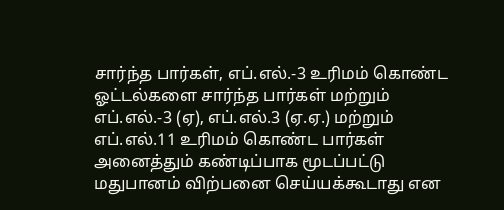சார்ந்த பார்கள், எப்.எல்.-3 உரிமம் கொண்ட ஓட்டல்களை சார்ந்த பார்கள் மற்றும் எப்.எல்.-3 (ஏ), எப்.எல்.3 (ஏ.ஏ.) மற்றும் எப்.எல்.11 உரிமம் கொண்ட பார்கள் அனைத்தும் கண்டிப்பாக மூடப்பட்டு மதுபானம் விற்பனை செய்யக்கூடாது என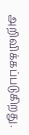அறிவிக்கப்படுகிறது.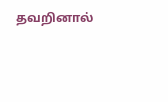தவறினால்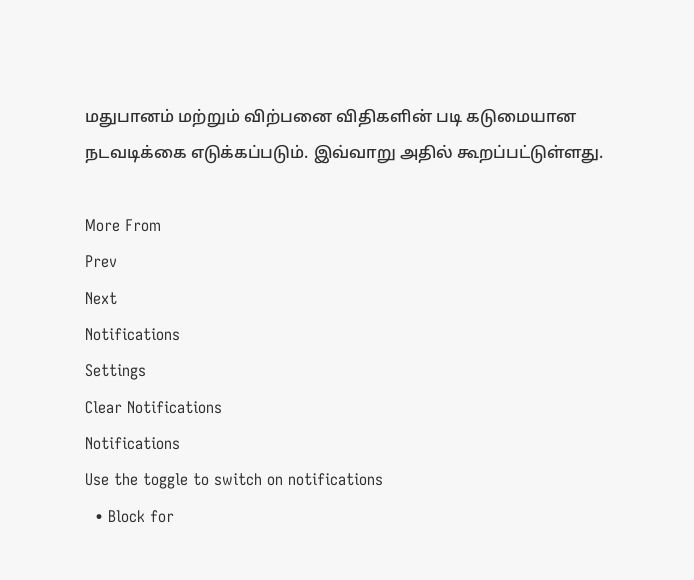மதுபானம் மற்றும் விற்பனை விதிகளின் படி கடுமையான நடவடிக்கை எடுக்கப்படும். இவ்வாறு அதில் கூறப்பட்டுள்ளது.

More From
Prev
Next
Notifications
Settings
Clear Notifications
Notifications
Use the toggle to switch on notifications
  • Block for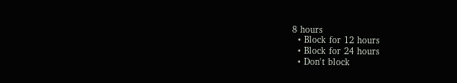8 hours
  • Block for 12 hours
  • Block for 24 hours
  • Don't block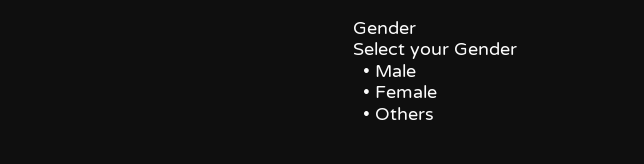Gender
Select your Gender
  • Male
  • Female
  • Others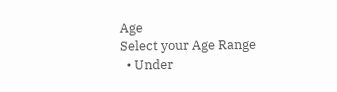Age
Select your Age Range
  • Under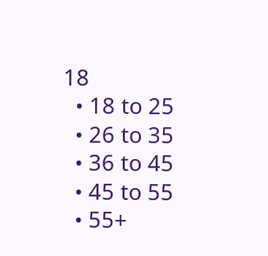18
  • 18 to 25
  • 26 to 35
  • 36 to 45
  • 45 to 55
  • 55+